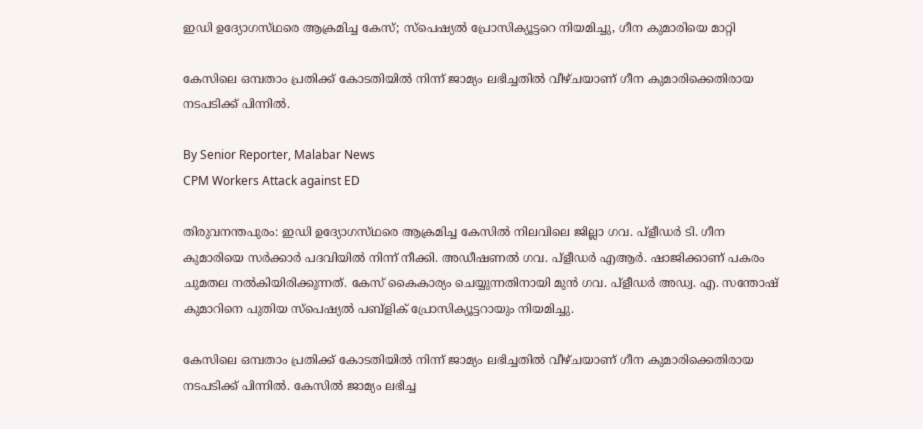ഇഡി ഉദ്യോഗസ്‌ഥരെ ആക്രമിച്ച കേസ്; സ്‌പെഷ്യൽ പ്രോസിക്യൂട്ടറെ നിയമിച്ചു, ഗീന കുമാരിയെ മാറ്റി

കേസിലെ ഒമ്പതാം പ്രതിക്ക് കോടതിയിൽ നിന്ന് ജാമ്യം ലഭിച്ചതിൽ വീഴ്‌ചയാണ് ഗീന കുമാരിക്കെതിരായ നടപടിക്ക് പിന്നിൽ.

By Senior Reporter, Malabar News
CPM Workers Attack against ED

തിരുവനന്തപുരം: ഇഡി ഉദ്യോഗസ്‌ഥരെ ആക്രമിച്ച കേസിൽ നിലവിലെ ജില്ലാ ഗവ. പ്‌ളീഡർ ടി. ഗീന കുമാരിയെ സർക്കാർ പദവിയിൽ നിന്ന് നീക്കി. അഡീഷണൽ ഗവ. പ്‌ളീഡർ എആർ. ഷാജിക്കാണ് പകരം ചുമതല നൽകിയിരിക്കുന്നത്. കേസ് കൈകാര്യം ചെയ്യുന്നതിനായി മുൻ ഗവ. പ്‌ളീഡർ അഡ്വ. എ. സന്തോഷ് കുമാറിനെ പുതിയ സ്‌പെഷ്യൽ പബ്ളിക് പ്രോസിക്യൂട്ടറായും നിയമിച്ചു.

കേസിലെ ഒമ്പതാം പ്രതിക്ക് കോടതിയിൽ നിന്ന് ജാമ്യം ലഭിച്ചതിൽ വീഴ്‌ചയാണ് ഗീന കുമാരിക്കെതിരായ നടപടിക്ക് പിന്നിൽ. കേസിൽ ജാമ്യം ലഭിച്ച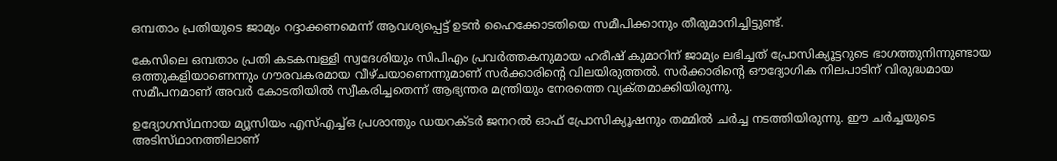ഒമ്പതാം പ്രതിയുടെ ജാമ്യം റദ്ദാക്കണമെന്ന് ആവശ്യപ്പെട്ട് ഉടൻ ഹൈക്കോടതിയെ സമീപിക്കാനും തീരുമാനിച്ചിട്ടുണ്ട്.

കേസിലെ ഒമ്പതാം പ്രതി കടകമ്പള്ളി സ്വദേശിയും സിപിഎം പ്രവർത്തകനുമായ ഹരീഷ് കുമാറിന് ജാമ്യം ലഭിച്ചത് പ്രോസിക്യൂട്ടറുടെ ഭാഗത്തുനിന്നുണ്ടായ ഒത്തുകളിയാണെന്നും ഗൗരവകരമായ വീഴ്‌ചയാണെന്നുമാണ് സർക്കാരിന്റെ വിലയിരുത്തൽ. സർക്കാരിന്റെ ഔദ്യോഗിക നിലപാടിന് വിരുദ്ധമായ സമീപനമാണ് അവർ കോടതിയിൽ സ്വീകരിച്ചതെന്ന് ആഭ്യന്തര മന്ത്രിയും നേരത്തെ വ്യക്‌തമാക്കിയിരുന്നു.

ഉദ്യോഗസ്‌ഥനായ മ്യൂസിയം എസ്എച്ച്ഒ പ്രശാന്തും ഡയറക്‌ടർ ജനറൽ ഓഫ് പ്രോസിക്യൂഷനും തമ്മിൽ ചർച്ച നടത്തിയിരുന്നു. ഈ ചർച്ചയുടെ അടിസ്‌ഥാനത്തിലാണ്‌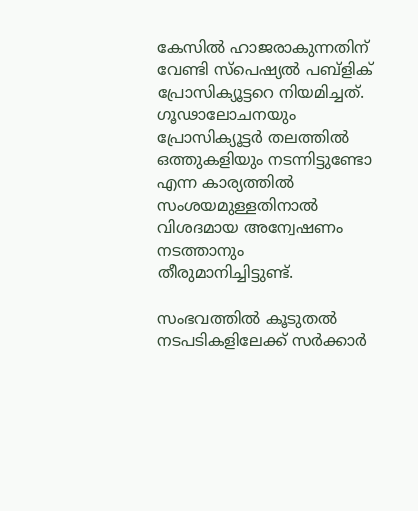കേസിൽ ഹാജരാകുന്നതിന് വേണ്ടി സ്‌പെഷ്യൽ പബ്ളിക് പ്രോസിക്യൂട്ടറെ നിയമിച്ചത്. ഗൂഢാലോചനയും പ്രോസിക്യൂട്ടർ തലത്തിൽ ഒത്തുകളിയും നടന്നിട്ടുണ്ടോ എന്ന കാര്യത്തിൽ സംശയമുള്ളതിനാൽ വിശദമായ അന്വേഷണം നടത്താനും തീരുമാനിച്ചിട്ടുണ്ട്.

സംഭവത്തിൽ കൂടുതൽ നടപടികളിലേക്ക് സർക്കാർ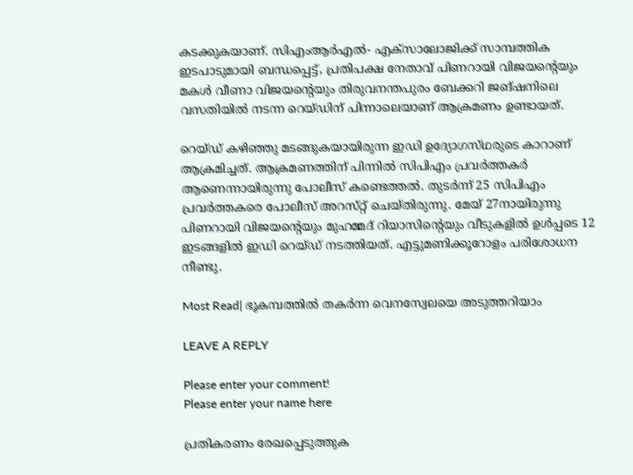കടക്കുകയാണ്. സിഎംആർഎൽ- എക്‌സാലോജിക്ക് സാമ്പത്തിക ഇടപാടുമായി ബന്ധപ്പെട്ട്, പ്രതിപക്ഷ നേതാവ് പിണറായി വിജയന്റെയും മകൾ വീണാ വിജയന്റെയും തിരുവനന്തപുരം ബേക്കറി ജങ്ഷനിലെ വസതിയിൽ നടന്ന റെയ്‌ഡിന് പിന്നാലെയാണ് ആക്രമണം ഉണ്ടായത്.

റെയ്‌ഡ്‌ കഴിഞ്ഞു മടങ്ങുകയായിരുന്ന ഇഡി ഉദ്യോഗസ്‌ഥരുടെ കാറാണ് ആക്രമിച്ചത്. ആക്രമണത്തിന് പിന്നിൽ സിപിഎം പ്രവർത്തകർ ആണെന്നായിരുന്നു പോലീസ് കണ്ടെത്തൽ. തുടർന്ന് 25 സിപിഎം പ്രവർത്തകരെ പോലീസ് അറസ്‌റ്റ് ചെയ്‌തിരുന്നു. മേയ് 27നായിരുന്നു പിണറായി വിജയന്റെയും മുഹമ്മദ് റിയാസിന്റെയും വീടുകളിൽ ഉൾപ്പടെ 12 ഇടങ്ങളിൽ ഇഡി റെയ്‌ഡ്‌ നടത്തിയത്. എട്ടുമണിക്കൂറോളം പരിശോധന നീണ്ടു.

Most Read| ഭൂകമ്പത്തിൽ തകർന്ന വെനസ്വേലയെ അടുത്തറിയാം

LEAVE A REPLY

Please enter your comment!
Please enter your name here

പ്രതികരണം രേഖപ്പെടുത്തുക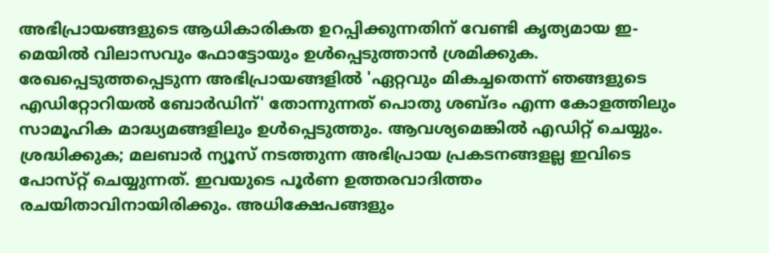അഭിപ്രായങ്ങളുടെ ആധികാരികത ഉറപ്പിക്കുന്നതിന് വേണ്ടി കൃത്യമായ ഇ-മെയിൽ വിലാസവും ഫോട്ടോയും ഉൾപ്പെടുത്താൻ ശ്രമിക്കുക. രേഖപ്പെടുത്തപ്പെടുന്ന അഭിപ്രായങ്ങളിൽ 'ഏറ്റവും മികച്ചതെന്ന് ഞങ്ങളുടെ എഡിറ്റോറിയൽ ബോർഡിന്' തോന്നുന്നത് പൊതു ശബ്‌ദം എന്ന കോളത്തിലും സാമൂഹിക മാദ്ധ്യമങ്ങളിലും ഉൾപ്പെടുത്തും. ആവശ്യമെങ്കിൽ എഡിറ്റ് ചെയ്യും. ശ്രദ്ധിക്കുക; മലബാർ ന്യൂസ് നടത്തുന്ന അഭിപ്രായ പ്രകടനങ്ങളല്ല ഇവിടെ പോസ്‌റ്റ് ചെയ്യുന്നത്. ഇവയുടെ പൂർണ ഉത്തരവാദിത്തം രചയിതാവിനായിരിക്കും. അധിക്ഷേപങ്ങളും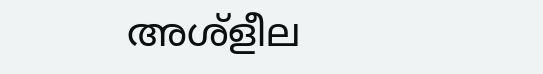അശ്‌ളീല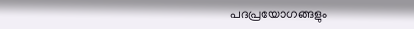പദപ്രയോഗങ്ങളും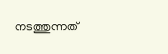നടത്തുന്നത്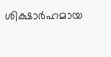ശിക്ഷാർഹമായ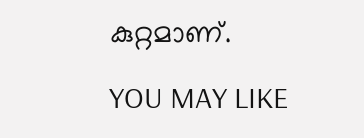കുറ്റമാണ്.

YOU MAY LIKE